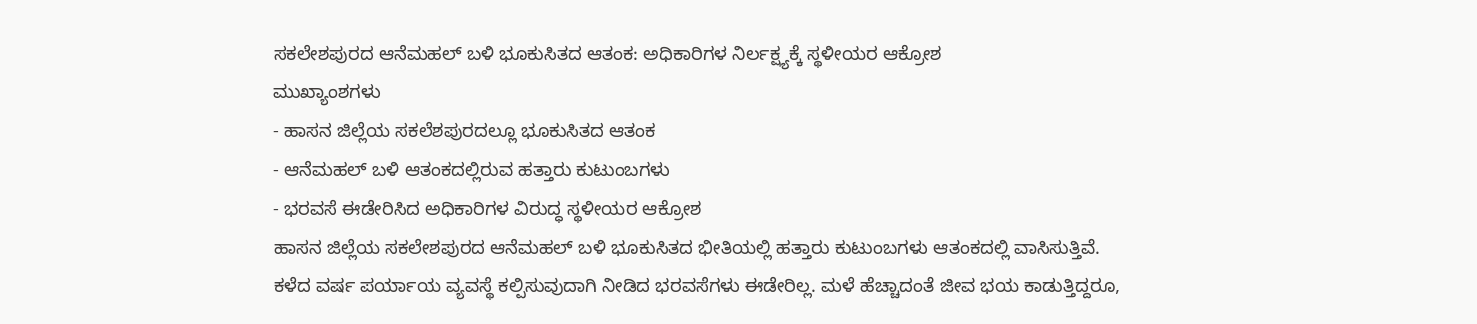ಸಕಲೇಶಪುರದ ಆನೆಮಹಲ್ ಬಳಿ ಭೂಕುಸಿತದ ಆತಂಕ: ಅಧಿಕಾರಿಗಳ ನಿರ್ಲಕ್ಷ್ಯಕ್ಕೆ ಸ್ಥಳೀಯರ ಆಕ್ರೋಶ
ಮುಖ್ಯಾಂಶಗಳು
- ಹಾಸನ ಜಿಲ್ಲೆಯ ಸಕಲೆಶಪುರದಲ್ಲೂ ಭೂಕುಸಿತದ ಆತಂಕ
- ಆನೆಮಹಲ್ ಬಳಿ ಆತಂಕದಲ್ಲಿರುವ ಹತ್ತಾರು ಕುಟುಂಬಗಳು
- ಭರವಸೆ ಈಡೇರಿಸಿದ ಅಧಿಕಾರಿಗಳ ವಿರುದ್ಧ ಸ್ಥಳೀಯರ ಆಕ್ರೋಶ
ಹಾಸನ ಜಿಲ್ಲೆಯ ಸಕಲೇಶಪುರದ ಆನೆಮಹಲ್ ಬಳಿ ಭೂಕುಸಿತದ ಭೀತಿಯಲ್ಲಿ ಹತ್ತಾರು ಕುಟುಂಬಗಳು ಆತಂಕದಲ್ಲಿ ವಾಸಿಸುತ್ತಿವೆ. ಕಳೆದ ವರ್ಷ ಪರ್ಯಾಯ ವ್ಯವಸ್ಥೆ ಕಲ್ಪಿಸುವುದಾಗಿ ನೀಡಿದ ಭರವಸೆಗಳು ಈಡೇರಿಲ್ಲ. ಮಳೆ ಹೆಚ್ಚಾದಂತೆ ಜೀವ ಭಯ ಕಾಡುತ್ತಿದ್ದರೂ,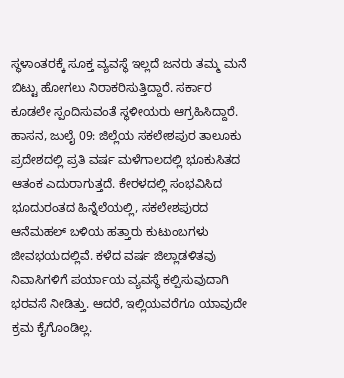ಸ್ಥಳಾಂತರಕ್ಕೆ ಸೂಕ್ತ ವ್ಯವಸ್ಥೆ ಇಲ್ಲದೆ ಜನರು ತಮ್ಮ ಮನೆ ಬಿಟ್ಟು ಹೋಗಲು ನಿರಾಕರಿಸುತ್ತಿದ್ದಾರೆ. ಸರ್ಕಾರ ಕೂಡಲೇ ಸ್ಪಂದಿಸುವಂತೆ ಸ್ಥಳೀಯರು ಆಗ್ರಹಿಸಿದ್ದಾರೆ.
ಹಾಸನ, ಜುಲೈ 09: ಜಿಲ್ಲೆಯ ಸಕಲೇಶಪುರ ತಾಲೂಕು ಪ್ರದೇಶದಲ್ಲಿ ಪ್ರತಿ ವರ್ಷ ಮಳೆಗಾಲದಲ್ಲಿ ಭೂಕುಸಿತದ ಆತಂಕ ಎದುರಾಗುತ್ತದೆ. ಕೇರಳದಲ್ಲಿ ಸಂಭವಿಸಿದ ಭೂದುರಂತದ ಹಿನ್ನೆಲೆಯಲ್ಲಿ, ಸಕಲೇಶಪುರದ ಆನೆಮಹಲ್ ಬಳಿಯ ಹತ್ತಾರು ಕುಟುಂಬಗಳು ಜೀವಭಯದಲ್ಲಿವೆ. ಕಳೆದ ವರ್ಷ ಜಿಲ್ಲಾಡಳಿತವು ನಿವಾಸಿಗಳಿಗೆ ಪರ್ಯಾಯ ವ್ಯವಸ್ಥೆ ಕಲ್ಪಿಸುವುದಾಗಿ ಭರವಸೆ ನೀಡಿತ್ತು. ಆದರೆ, ಇಲ್ಲಿಯವರೆಗೂ ಯಾವುದೇ ಕ್ರಮ ಕೈಗೊಂಡಿಲ್ಲ.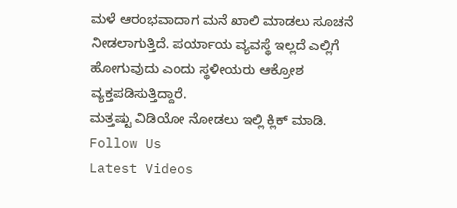ಮಳೆ ಆರಂಭವಾದಾಗ ಮನೆ ಖಾಲಿ ಮಾಡಲು ಸೂಚನೆ ನೀಡಲಾಗುತ್ತಿದೆ. ಪರ್ಯಾಯ ವ್ಯವಸ್ಥೆ ಇಲ್ಲದೆ ಎಲ್ಲಿಗೆ ಹೋಗುವುದು ಎಂದು ಸ್ಥಳೀಯರು ಆಕ್ರೋಶ ವ್ಯಕ್ತಪಡಿಸುತ್ತಿದ್ದಾರೆ.
ಮತ್ತಷ್ಟು ವಿಡಿಯೋ ನೋಡಲು ಇಲ್ಲಿ ಕ್ಲಿಕ್ ಮಾಡಿ.
Follow Us
Latest Videos